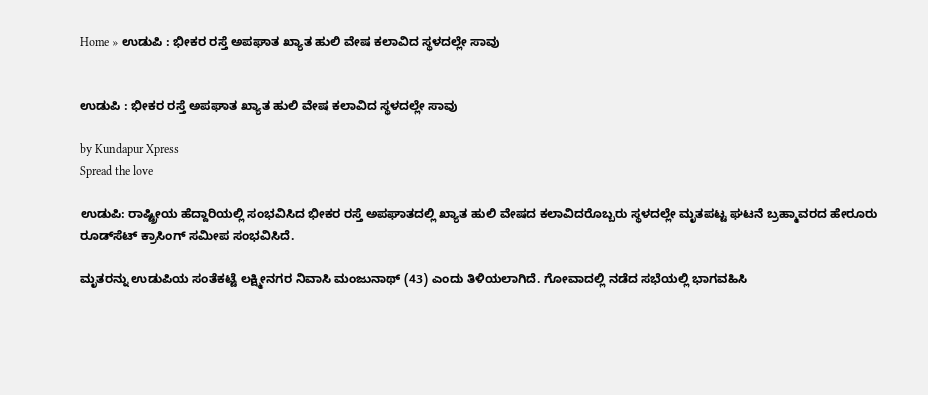Home » ಉಡುಪಿ : ಭೀಕರ ರಸ್ತೆ ಅಪಘಾತ ಖ್ಯಾತ ಹುಲಿ ವೇಷ ಕಲಾವಿದ ಸ್ಥಳದಲ್ಲೇ ಸಾವು


ಉಡುಪಿ : ಭೀಕರ ರಸ್ತೆ ಅಪಘಾತ ಖ್ಯಾತ ಹುಲಿ ವೇಷ ಕಲಾವಿದ ಸ್ಥಳದಲ್ಲೇ ಸಾವು

by Kundapur Xpress
Spread the love

ಉಡುಪಿ: ರಾಷ್ಟ್ರೀಯ ಹೆದ್ದಾರಿಯಲ್ಲಿ ಸಂಭವಿಸಿದ ಭೀಕರ ರಸ್ತೆ ಅಪಘಾತದಲ್ಲಿ ಖ್ಯಾತ ಹುಲಿ ವೇಷದ ಕಲಾವಿದರೊಬ್ಬರು ಸ್ಥಳದಲ್ಲೇ ಮೃತಪಟ್ಟ ಘಟನೆ ಬ್ರಹ್ಮಾವರದ ಹೇರೂರು ರೂಡ್‌ಸೆಟ್ ಕ್ರಾಸಿಂಗ್ ಸಮೀಪ ಸಂಭವಿಸಿದೆ.

ಮೃತರನ್ನು ಉಡುಪಿಯ ಸಂತೆಕಟ್ಟೆ ಲಕ್ಷ್ಮೀನಗರ ನಿವಾಸಿ ಮಂಜುನಾಥ್ (43) ಎಂದು ತಿಳಿಯಲಾಗಿದೆ. ಗೋವಾದಲ್ಲಿ ನಡೆದ ಸಭೆಯಲ್ಲಿ ಭಾಗವಹಿಸಿ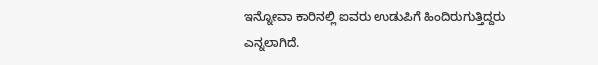ಇನ್ನೋವಾ ಕಾರಿನಲ್ಲಿ ಐವರು ಉಡುಪಿಗೆ ಹಿಂದಿರುಗುತ್ತಿದ್ದರು ಎನ್ನಲಾಗಿದೆ.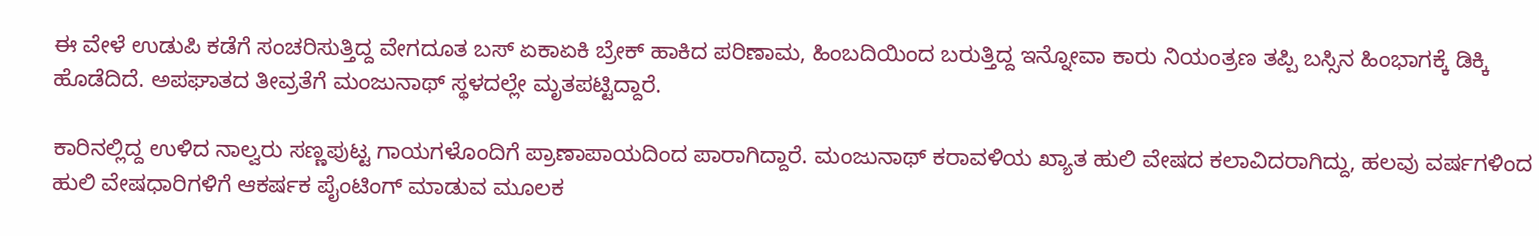ಈ ವೇಳೆ ಉಡುಪಿ ಕಡೆಗೆ ಸಂಚರಿಸುತ್ತಿದ್ದ ವೇಗದೂತ ಬಸ್ ಏಕಾಏಕಿ ಬ್ರೇಕ್ ಹಾಕಿದ ಪರಿಣಾಮ, ಹಿಂಬದಿಯಿಂದ ಬರುತ್ತಿದ್ದ ಇನ್ನೋವಾ ಕಾರು ನಿಯಂತ್ರಣ ತಪ್ಪಿ ಬಸ್ಸಿನ ಹಿಂಭಾಗಕ್ಕೆ ಡಿಕ್ಕಿ ಹೊಡೆದಿದೆ. ಅಪಘಾತದ ತೀವ್ರತೆಗೆ ಮಂಜುನಾಥ್ ಸ್ಥಳದಲ್ಲೇ ಮೃತಪಟ್ಟಿದ್ದಾರೆ.

ಕಾರಿನಲ್ಲಿದ್ದ ಉಳಿದ ನಾಲ್ವರು ಸಣ್ಣಪುಟ್ಟ ಗಾಯಗಳೊಂದಿಗೆ ಪ್ರಾಣಾಪಾಯದಿಂದ ಪಾರಾಗಿದ್ದಾರೆ. ಮಂಜುನಾಥ್ ಕರಾವಳಿಯ ಖ್ಯಾತ ಹುಲಿ ವೇಷದ ಕಲಾವಿದರಾಗಿದ್ದು, ಹಲವು ವರ್ಷಗಳಿಂದ ಹುಲಿ ವೇಷಧಾರಿಗಳಿಗೆ ಆಕರ್ಷಕ ಪೈಂಟಿಂಗ್‌ ಮಾಡುವ ಮೂಲಕ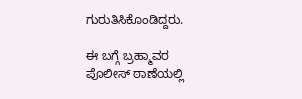ಗುರುತಿಸಿಕೊಂಡಿದ್ದರು.

ಈ ಬಗ್ಗೆ ಬ್ರಹ್ಮಾವರ ಪೊಲೀಸ್ ಠಾಣೆಯಲ್ಲಿ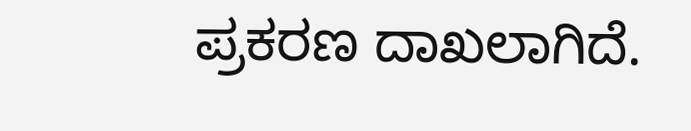ಪ್ರಕರಣ ದಾಖಲಾಗಿದೆ.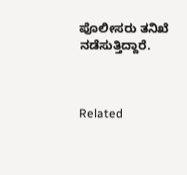ಪೊಲೀಸರು ತನಿಖೆ ನಡೆಸುತ್ತಿದ್ದಾರೆ.



Related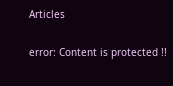Articles

error: Content is protected !!